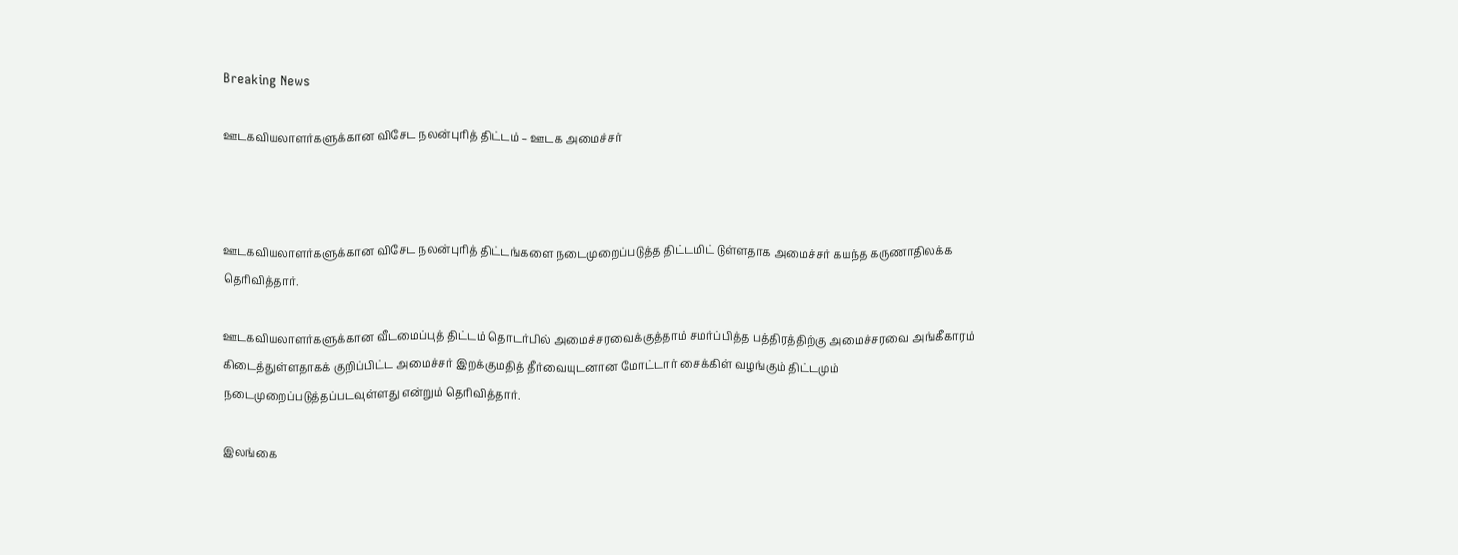Breaking News

ஊடகவியலாளர்களுக்கான விசேட நலன்புரித் திட்டம் – ஊடக அமைச்சர்



ஊடகவியலாளர்களுக்கான விசேட நலன்புரித் திட்டங்களை நடைமுறைப்படுத்த திட்டமிட் டுள்ளதாக அமைச்சர் கயந்த கருணாதிலக்க தெரிவித்தார்.

ஊடகவியலாளர்களுக்கான வீடமைப்புத் திட்டம் தொடர்பில் அமைச்சரவைக்குத்தாம் சமர்ப்பித்த பத்திரத்திற்கு அமைச்சரவை அங்கீகாரம் கிடைத்துள்ளதாகக் குறிப்பிட்ட அமைச்சர் இறக்குமதித் தீர்வையுடனான மோட்டார் சைக்கிள் வழங்கும் திட்டமும் நடைமுறைப்படுத்தப்படவுள்ளது என்றும் தெரிவித்தார்.

இலங்கை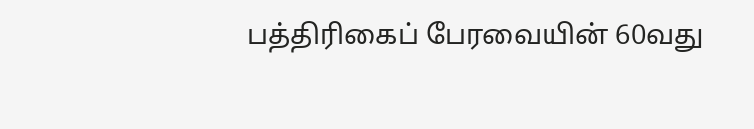பத்திரிகைப் பேரவையின் 60வது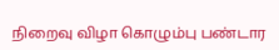நிறைவு விழா கொழும்பு பண்டார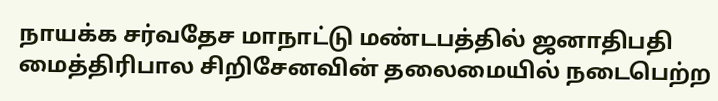நாயக்க சர்வதேச மாநாட்டு மண்டபத்தில் ஜனாதிபதி மைத்திரிபால சிறிசேனவின் தலைமையில் நடைபெற்ற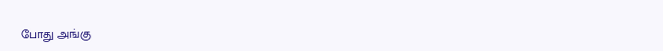போது அங்கு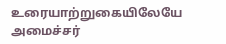உரையாற்றுகையிலேயே அமைச்சர்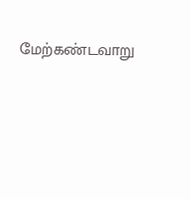மேற்கண்டவாறு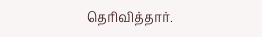தெரிவித்தார்.